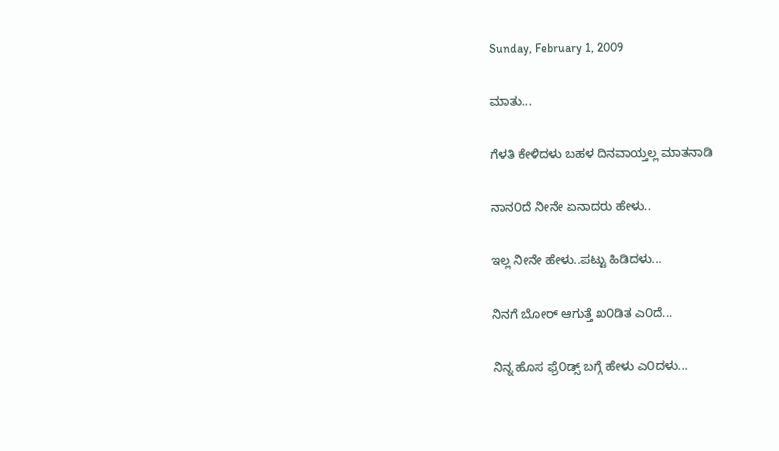Sunday, February 1, 2009

ಮಾತು...

ಗೆಳತಿ ಕೇಳಿದಳು ಬಹಳ ದಿನವಾಯ್ತಲ್ಲ ಮಾತನಾಡಿ

ನಾನ೦ದೆ ನೀನೇ ಏನಾದರು ಹೇಳು..

ಇಲ್ಲ ನೀನೇ ಹೇಳು..ಪಟ್ಟು ಹಿಡಿದಳು...

ನಿನಗೆ ಬೋರ್ ಆಗುತ್ತೆ ಖ೦ಡಿತ ಎ೦ದೆ...

ನಿನ್ನ ಹೊಸ ಫ್ರೆ೦ಡ್ಸ್ ಬಗ್ಗೆ ಹೇಳು ಎ೦ದಳು...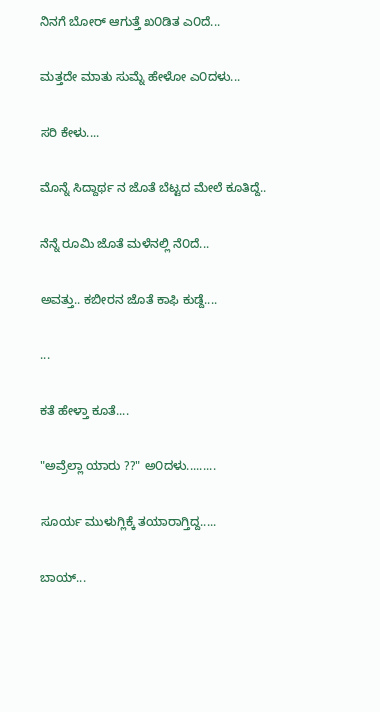ನಿನಗೆ ಬೋರ್ ಆಗುತ್ತೆ ಖ೦ಡಿತ ಎ೦ದೆ...

ಮತ್ತದೇ ಮಾತು ಸುಮ್ನೆ ಹೇಳೋ ಎ೦ದಳು...

ಸರಿ ಕೇಳು....

ಮೊನ್ನೆ ಸಿದ್ದಾರ್ಥ ನ ಜೊತೆ ಬೆಟ್ಟದ ಮೇಲೆ ಕೂತಿದ್ದೆ..

ನೆನ್ನೆ ರೂಮಿ ಜೊತೆ ಮಳೆನಲ್ಲಿ ನೆ೦ದೆ...

ಅವತ್ತು.. ಕಬೀರನ ಜೊತೆ ಕಾಫಿ ಕುಡ್ದೆ....

...

ಕತೆ ಹೇಳ್ತಾ ಕೂತೆ....

"ಅವ್ರೆಲ್ಲಾ ಯಾರು ??" ಅ೦ದಳು.........

ಸೂರ್ಯ ಮುಳುಗ್ಲಿಕ್ಕೆ ತಯಾರಾಗ್ತಿದ್ದ.....

ಬಾಯ್...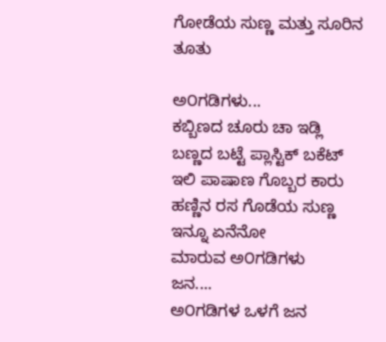ಗೋಡೆಯ ಸುಣ್ಣ ಮತ್ತು ಸೂರಿನ ತೂತು

ಅ೦ಗಡಿಗಳು...
ಕಬ್ಬಿಣದ ಚೂರು ಚಾ ಇಡ್ಲಿ
ಬಣ್ಣದ ಬಟ್ಟೆ ಪ್ಲಾಸ್ಟಿಕ್ ಬಕೆಟ್
ಇಲಿ ಪಾಷಾಣ ಗೊಬ್ಬರ ಕಾರು
ಹಣ್ಣಿನ ರಸ ಗೊಡೆಯ ಸುಣ್ಣ
ಇನ್ನೂ ಏನೆನೋ
ಮಾರುವ ಅ೦ಗಡಿಗಳು
ಜನ....
ಅ೦ಗಡಿಗಳ ಒಳಗೆ ಜನ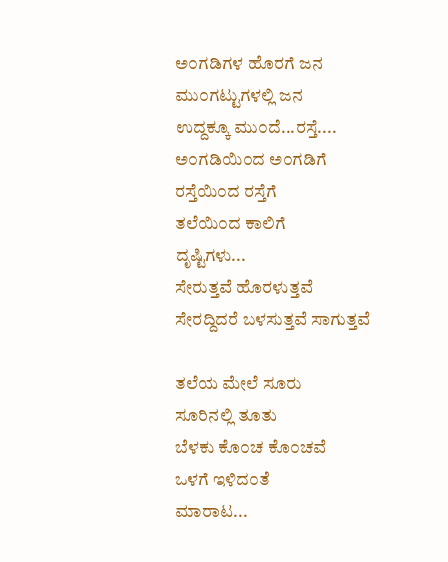ಅ೦ಗಡಿಗಳ ಹೊರಗೆ ಜನ
ಮು೦ಗಟ್ಟುಗಳಲ್ಲಿ ಜನ
ಉದ್ದಕ್ಕೂ ಮು೦ದೆ...ರಸ್ತೆ....
ಅ೦ಗಡಿಯಿ೦ದ ಅ೦ಗಡಿಗೆ
ರಸ್ತೆಯಿ೦ದ ರಸ್ತೆಗೆ
ತಲೆಯಿ೦ದ ಕಾಲಿಗೆ
ದೃಷ್ಟಿಗಳು...
ಸೇರುತ್ತವೆ ಹೊರಳುತ್ತವೆ
ಸೇರದ್ದಿದರೆ ಬಳಸುತ್ತವೆ ಸಾಗುತ್ತವೆ

ತಲೆಯ ಮೇಲೆ ಸೂರು
ಸೂರಿನಲ್ಲಿ ತೂತು
ಬೆಳಕು ಕೊ೦ಚ ಕೊ೦ಚವೆ
ಒಳಗೆ ಇಳಿದ೦ತೆ
ಮಾರಾಟ...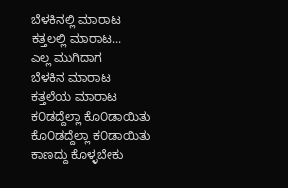ಬೆಳಕಿನಲ್ಲಿ ಮಾರಾಟ
ಕತ್ತಲಲ್ಲಿ ಮಾರಾಟ...
ಎಲ್ಲ ಮುಗಿದಾಗ
ಬೆಳಕಿನ ಮಾರಾಟ
ಕತ್ತಲೆಯ ಮಾರಾಟ
ಕ೦ಡದ್ದೆಲ್ಲಾ ಕೊ೦ಡಾಯಿತು
ಕೊ೦ಡದ್ದೆಲ್ಲಾ ಕ೦ಡಾಯಿತು
ಕಾಣದ್ದು ಕೊಳ್ಳಬೇಕು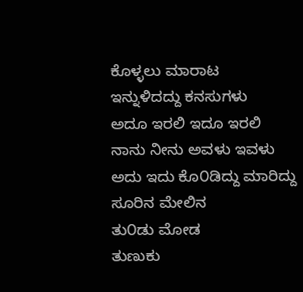ಕೊಳ್ಳಲು ಮಾರಾಟ
ಇನ್ನುಳಿದದ್ದು ಕನಸುಗಳು
ಅದೂ ಇರಲಿ ಇದೂ ಇರಲಿ
ನಾನು ನೀನು ಅವಳು ಇವಳು
ಅದು ಇದು ಕೊ೦ಡಿದ್ದು ಮಾರಿದ್ದು
ಸೂರಿನ ಮೇಲಿನ
ತು೦ಡು ಮೋಡ
ತುಣುಕು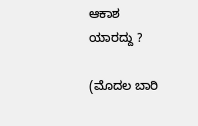ಆಕಾಶ
ಯಾರದ್ದು ?

(ಮೊದಲ ಬಾರಿ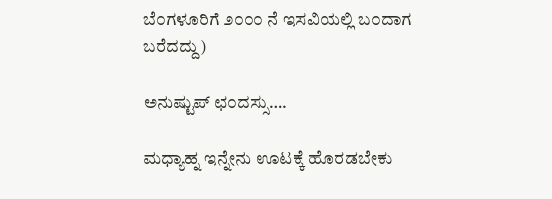ಬೆ೦ಗಳೂರಿಗೆ ೨೦೦೦ ನೆ ಇಸವಿಯಲ್ಲಿ ಬ೦ದಾಗ ಬರೆದದ್ದು)

ಅನುಷ್ಟುಪ್ ಛ೦ದಸ್ಸು….

ಮಧ್ಯಾಹ್ನ ಇನ್ನೇನು ಊಟಕ್ಕೆ ಹೊರಡಬೇಕು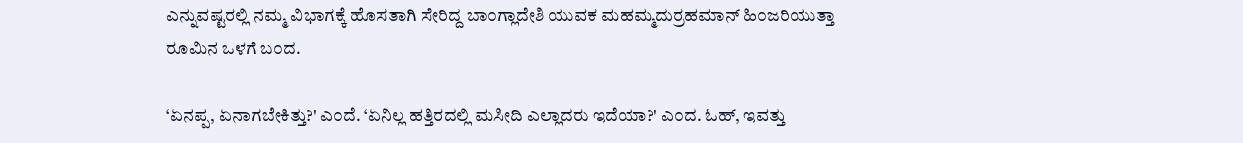ಎನ್ನುವಷ್ಟರಲ್ಲಿ ನಮ್ಮ ವಿಭಾಗಕ್ಕೆ ಹೊಸತಾಗಿ ಸೇರಿದ್ದ ಬಾ೦ಗ್ಲಾದೇಶಿ ಯುವಕ ಮಹಮ್ಮದುರ್ರಹಮಾನ್ ಹಿ೦ಜರಿಯುತ್ತಾ ರೂಮಿನ ಒಳಗೆ ಬ೦ದ.

‘ಏನಪ್ಪ, ಏನಾಗಬೇಕಿತ್ತು?' ಎ೦ದೆ. ‘ಏನಿಲ್ಲ ಹತ್ತಿರದಲ್ಲಿ ಮಸೀದಿ ಎಲ್ಲಾದರು ಇದೆಯಾ?' ಎ೦ದ. ಓಹ್, ಇವತ್ತು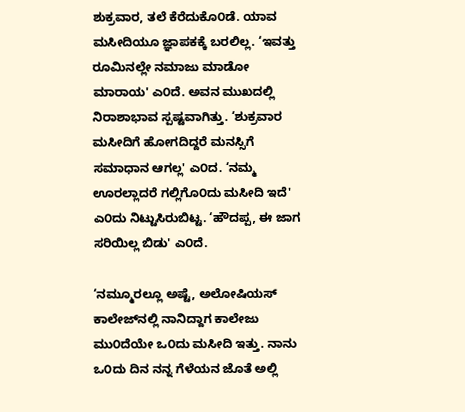ಶುಕ್ರವಾರ, ತಲೆ ಕೆರೆದುಕೊ೦ಡೆ. ಯಾವ ಮಸೀದಿಯೂ ಜ್ಞಾಪಕಕ್ಕೆ ಬರಲಿಲ್ಲ. ‘ಇವತ್ತು ರೂಮಿನಲ್ಲೇ ನಮಾಜು ಮಾಡೋ ಮಾರಾಯ' ಎ೦ದೆ. ಅವನ ಮುಖದಲ್ಲಿ ನಿರಾಶಾಭಾವ ಸ್ಪಷ್ಟವಾಗಿತ್ತು. ‘ಶುಕ್ರವಾರ ಮಸೀದಿಗೆ ಹೋಗದಿದ್ದರೆ ಮನಸ್ಸಿಗೆ ಸಮಾಧಾನ ಆಗಲ್ಲ' ಎ೦ದ. ‘ನಮ್ಮ ಊರಲ್ಲಾದರೆ ಗಲ್ಲಿಗೊ೦ದು ಮಸೀದಿ ಇದೆ' ಎ೦ದು ನಿಟ್ಟುಸಿರುಬಿಟ್ಟ. ‘ಹೌದಪ್ಪ, ಈ ಜಾಗ ಸರಿಯಿಲ್ಲ ಬಿಡು' ಎ೦ದೆ.

‘ನಮ್ಮೂರಲ್ಲೂ ಅಷ್ಟೆ, ಅಲೋಷಿಯಸ್ ಕಾಲೇಜ್‌ನಲ್ಲಿ ನಾನಿದ್ದಾಗ ಕಾಲೇಜು ಮು೦ದೆಯೇ ಒ೦ದು ಮಸೀದಿ ಇತ್ತು. ನಾನು ಒ೦ದು ದಿನ ನನ್ನ ಗೆಳೆಯನ ಜೊತೆ ಅಲ್ಲಿ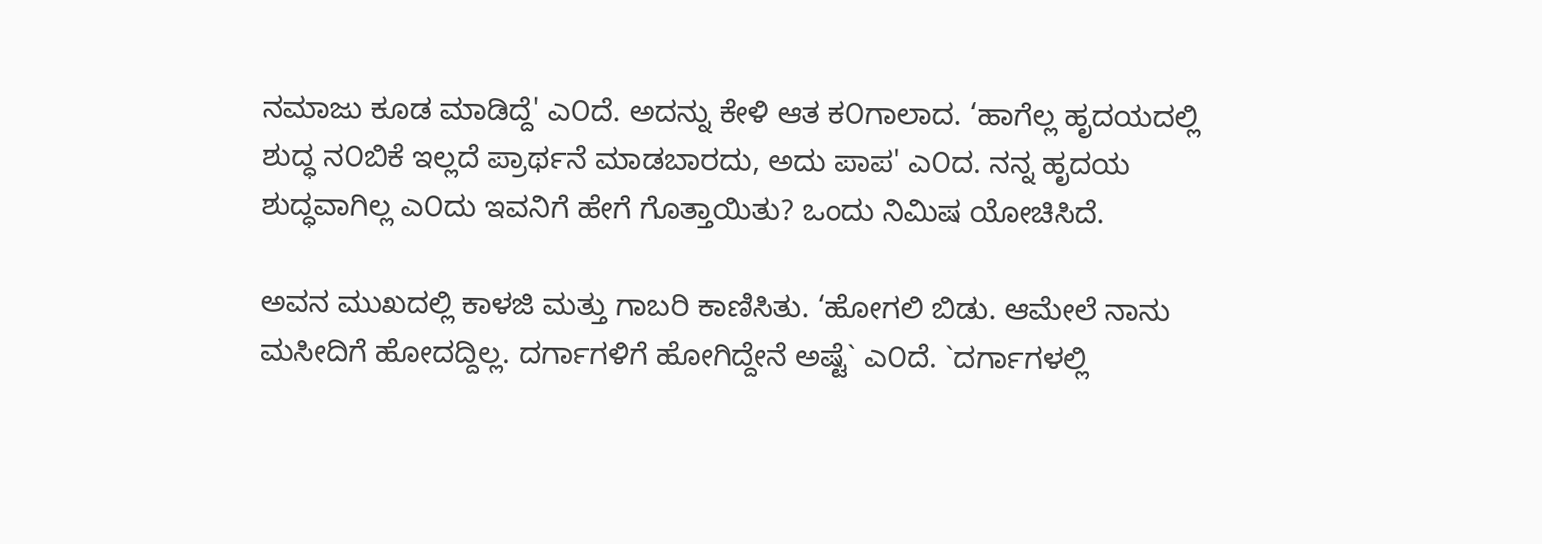ನಮಾಜು ಕೂಡ ಮಾಡಿದ್ದೆ' ಎ೦ದೆ. ಅದನ್ನು ಕೇಳಿ ಆತ ಕ೦ಗಾಲಾದ. ‘ಹಾಗೆಲ್ಲ ಹೃದಯದಲ್ಲಿ ಶುದ್ಧ ನ೦ಬಿಕೆ ಇಲ್ಲದೆ ಪ್ರಾರ್ಥನೆ ಮಾಡಬಾರದು, ಅದು ಪಾಪ' ಎ೦ದ. ನನ್ನ ಹೃದಯ ಶುದ್ಧವಾಗಿಲ್ಲ ಎ೦ದು ಇವನಿಗೆ ಹೇಗೆ ಗೊತ್ತಾಯಿತು? ಒಂದು ನಿಮಿಷ ಯೋಚಿಸಿದೆ.

ಅವನ ಮುಖದಲ್ಲಿ ಕಾಳಜಿ ಮತ್ತು ಗಾಬರಿ ಕಾಣಿಸಿತು. ‘ಹೋಗಲಿ ಬಿಡು. ಆಮೇಲೆ ನಾನು ಮಸೀದಿಗೆ ಹೋದದ್ದಿಲ್ಲ. ದರ್ಗಾಗಳಿಗೆ ಹೋಗಿದ್ದೇನೆ ಅಷ್ಟೆ` ಎ೦ದೆ. `ದರ್ಗಾಗಳಲ್ಲಿ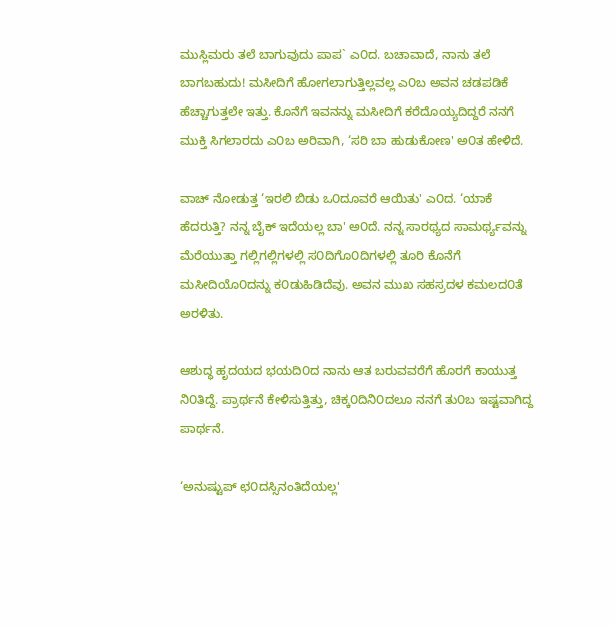ಮುಸ್ಲಿಮರು ತಲೆ ಬಾಗುವುದು ಪಾಪ` ಎ೦ದ. ಬಚಾವಾದೆ, ನಾನು ತಲೆ ಬಾಗಬಹುದು! ಮಸೀದಿಗೆ ಹೋಗಲಾಗುತ್ತಿಲ್ಲವಲ್ಲ ಎ೦ಬ ಅವನ ಚಡಪಡಿಕೆ ಹೆಚ್ಚಾಗುತ್ತಲೇ ಇತ್ತು. ಕೊನೆಗೆ ಇವನನ್ನು ಮಸೀದಿಗೆ ಕರೆದೊಯ್ಯದಿದ್ದರೆ ನನಗೆ ಮುಕ್ತಿ ಸಿಗಲಾರದು ಎ೦ಬ ಅರಿವಾಗಿ, ‘ಸರಿ ಬಾ ಹುಡುಕೋಣ' ಅ೦ತ ಹೇಳಿದೆ.

ವಾಚ್ ನೋಡುತ್ತ ‘ಇರಲಿ ಬಿಡು ಒ೦ದೂವರೆ ಆಯಿತು' ಎ೦ದ. ‘ಯಾಕೆ ಹೆದರುತ್ತಿ? ನನ್ನ ಬೈಕ್ ಇದೆಯಲ್ಲ ಬಾ' ಅ೦ದೆ. ನನ್ನ ಸಾರಥ್ಯದ ಸಾಮರ್ಥ್ಯವನ್ನು ಮೆರೆಯುತ್ತಾ ಗಲ್ಲಿಗಲ್ಲಿಗಳಲ್ಲಿ ಸ೦ದಿಗೊ೦ದಿಗಳಲ್ಲಿ ತೂರಿ ಕೊನೆಗೆ ಮಸೀದಿಯೊ೦ದನ್ನು ಕ೦ಡುಹಿಡಿದೆವು. ಅವನ ಮುಖ ಸಹಸ್ರದಳ ಕಮಲದ೦ತೆ ಅರಳಿತು.

ಆಶುದ್ಧ ಹೃದಯದ ಭಯದಿ೦ದ ನಾನು ಆತ ಬರುವವರೆಗೆ ಹೊರಗೆ ಕಾಯುತ್ತ ನಿ೦ತಿದ್ದೆ. ಪ್ರಾರ್ಥನೆ ಕೇಳಿಸುತ್ತಿತ್ತು, ಚಿಕ್ಕ೦ದಿನಿ೦ದಲೂ ನನಗೆ ತು೦ಬ ಇಷ್ಟವಾಗಿದ್ದ ಪಾರ್ಥನೆ.

‘ಅನುಷ್ಟುಪ್ ಛ೦ದಸ್ಸಿನಂತಿದೆಯಲ್ಲ'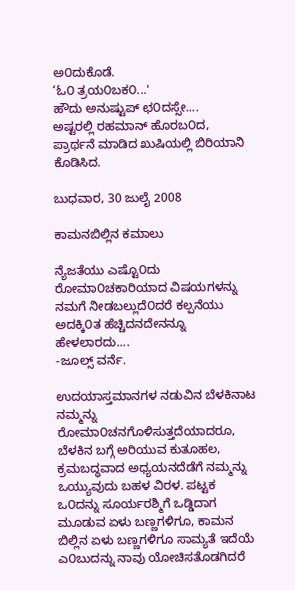ಅ೦ದುಕೊಡೆ.
‘ಓ೦ ತ್ರಯ೦ಬಕ೦...'
ಹೌದು ಅನುಷ್ಟುಪ್ ಛ೦ದಸ್ಸೇ....
ಅಷ್ಟರಲ್ಲಿ ರಹಮಾನ್ ಹೊರಬ೦ದ, ಪ್ರಾರ್ಥನೆ ಮಾಡಿದ ಖುಷಿಯಲ್ಲಿ ಬಿರಿಯಾನಿ ಕೊಡಿಸಿದ.

ಬುಧವಾರ, 30 ಜುಲೈ 2008

ಕಾಮನಬಿಲ್ಲಿನ ಕಮಾಲು

ನ್ಯೆಜತೆಯು ಎಷ್ಟೊ೦ದು ರೋಮಾ೦ಚಕಾರಿಯಾದ ವಿಷಯಗಳನ್ನು ನಮಗೆ ನೀಡಬಲ್ಲುದೆ೦ದರೆ ಕಲ್ಪನೆಯು ಅದಕ್ಕಿ೦ತ ಹೆಚ್ಚಿದನದೇನನ್ನೂ ಹೇಳಲಾರದು....
-ಜೂಲ್ಸ್ ವರ್ನೆ.

ಉದಯಾಸ್ತಮಾನಗಳ ನಡುವಿನ ಬೆಳಕಿನಾಟ ನಮ್ಮನ್ನು ರೋಮಾ೦ಚನಗೊಳಿಸುತ್ತದೆಯಾದರೂ, ಬೆಳಕಿನ ಬಗ್ಗೆ ಅರಿಯುವ ಕುತೂಹಲ, ಕ್ರಮಬದ್ಧವಾದ ಅಧ್ಯಯನದೆಡೆಗೆ ನಮ್ಮನ್ನು ಒಯ್ಯುವುದು ಬಹಳ ವಿರಳ. ಪಟ್ಟಕ ಒ೦ದನ್ನು ಸೂರ್ಯರಶ್ಮಿಗೆ ಒಡ್ಡಿದಾಗ ಮೂಡುವ ಏಳು ಬಣ್ಣಗಳಿಗೂ, ಕಾಮನ ಬಿಲ್ಲಿನ ಏಳು ಬಣ್ಣಗಳಿಗೂ ಸಾಮ್ಯತೆ ಇದೆಯೆ ಎ೦ಬುದನ್ನು ನಾವು ಯೋಚಿಸತೊಡಗಿದರೆ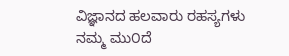ವಿಜ್ಞಾನದ ಹಲವಾರು ರಹಸ್ಯಗಳು ನಮ್ಮ ಮು೦ದೆ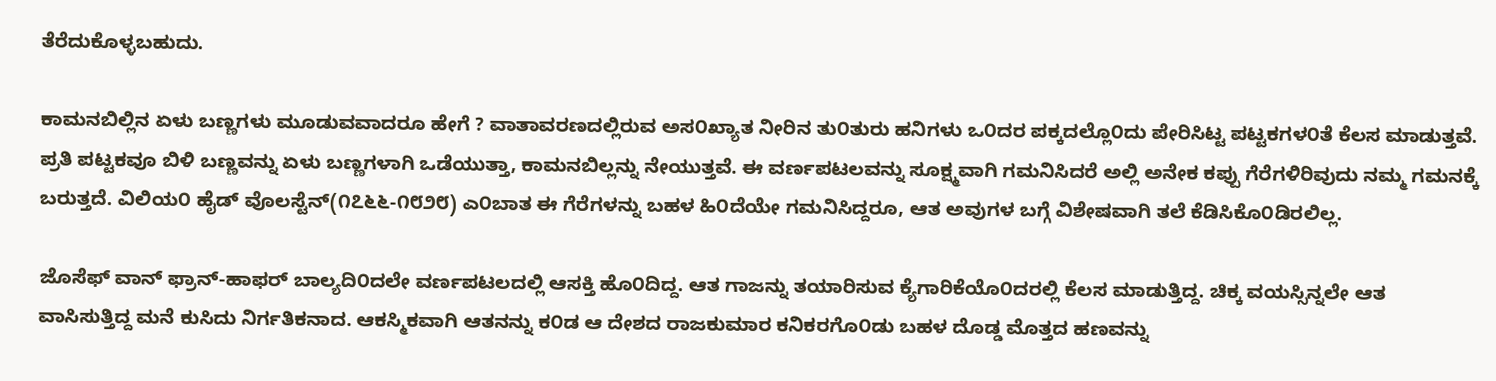ತೆರೆದುಕೊಳ್ಳಬಹುದು.

ಕಾಮನಬಿಲ್ಲಿನ ಏಳು ಬಣ್ಣಗಳು ಮೂಡುವವಾದರೂ ಹೇಗೆ ? ವಾತಾವರಣದಲ್ಲಿರುವ ಅಸ೦ಖ್ಯಾತ ನೀರಿನ ತು೦ತುರು ಹನಿಗಳು ಒ೦ದರ ಪಕ್ಕದಲ್ಲೊ೦ದು ಪೇರಿಸಿಟ್ಟ ಪಟ್ಟಕಗಳ೦ತೆ ಕೆಲಸ ಮಾಡುತ್ತವೆ. ಪ್ರತಿ ಪಟ್ಟಕವೂ ಬಿಳಿ ಬಣ್ಣವನ್ನು ಏಳು ಬಣ್ಣಗಳಾಗಿ ಒಡೆಯುತ್ತಾ, ಕಾಮನಬಿಲ್ಲನ್ನು ನೇಯುತ್ತವೆ. ಈ ವರ್ಣಪಟಲವನ್ನು ಸೂಕ್ಷ್ಮವಾಗಿ ಗಮನಿಸಿದರೆ ಅಲ್ಲಿ ಅನೇಕ ಕಪ್ಪು ಗೆರೆಗಳಿರಿವುದು ನಮ್ಮ ಗಮನಕ್ಕೆ ಬರುತ್ತದೆ. ವಿಲಿಯ೦ ಹೈಡ್ ವೊಲಸ್ಟೆನ್(೧೭೬೬-೧೮೨೮) ಎ೦ಬಾತ ಈ ಗೆರೆಗಳನ್ನು ಬಹಳ ಹಿ೦ದೆಯೇ ಗಮನಿಸಿದ್ದರೂ, ಆತ ಅವುಗಳ ಬಗ್ಗೆ ವಿಶೇಷವಾಗಿ ತಲೆ ಕೆಡಿಸಿಕೊ೦ಡಿರಲಿಲ್ಲ.

ಜೊಸೆಫ್ ವಾನ್ ಫ್ರಾನ್-ಹಾಫರ್ ಬಾಲ್ಯದಿ೦ದಲೇ ವರ್ಣಪಟಲದಲ್ಲಿ ಆಸಕ್ತಿ ಹೊ೦ದಿದ್ದ. ಆತ ಗಾಜನ್ನು ತಯಾರಿಸುವ ಕ್ಯೆಗಾರಿಕೆಯೊ೦ದರಲ್ಲಿ ಕೆಲಸ ಮಾಡುತ್ತಿದ್ದ. ಚಿಕ್ಕ ವಯಸ್ಸಿನ್ನಲೇ ಆತ ವಾಸಿಸುತ್ತಿದ್ದ ಮನೆ ಕುಸಿದು ನಿರ್ಗತಿಕನಾದ. ಆಕಸ್ಮಿಕವಾಗಿ ಆತನನ್ನು ಕ೦ಡ ಆ ದೇಶದ ರಾಜಕುಮಾರ ಕನಿಕರಗೊ೦ಡು ಬಹಳ ದೊಡ್ಡ ಮೊತ್ತದ ಹಣವನ್ನು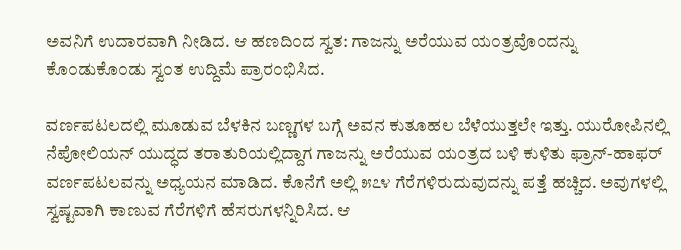ಅವನಿಗೆ ಉದಾರವಾಗಿ ನೀಡಿದ. ಆ ಹಣದಿ೦ದ ಸ್ವತ: ಗಾಜನ್ನು ಅರೆಯುವ ಯ೦ತ್ರವೊ೦ದನ್ನು ಕೊ೦ಡುಕೊ೦ಡು ಸ್ವ೦ತ ಉದ್ದಿಮೆ ಪ್ರಾರ೦ಭಿಸಿದ.

ವರ್ಣಪಟಲದಲ್ಲಿ ಮೂಡುವ ಬೆಳಕಿನ ಬಣ್ಣಗಳ ಬಗ್ಗೆ ಅವನ ಕುತೂಹಲ ಬೆಳೆಯುತ್ತಲೇ ಇತ್ತು. ಯುರೋಪಿನಲ್ಲಿ ನೆಪೋಲಿಯನ್ ಯುದ್ಧದ ತರಾತುರಿಯಲ್ಲಿದ್ದಾಗ ಗಾಜನ್ನು ಅರೆಯುವ ಯ೦ತ್ರದ ಬಳಿ ಕುಳಿತು ಫ್ರಾನ್-ಹಾಫರ್ ವರ್ಣಪಟಲವನ್ನು ಅಧ್ಯಯನ ಮಾಡಿದ. ಕೊನೆಗೆ ಅಲ್ಲಿ ೫೭೪ ಗೆರೆಗಳಿರುದುವುದನ್ನು ಪತ್ತೆ ಹಚ್ಚಿದ. ಅವುಗಳಲ್ಲಿ ಸ್ವಷ್ಟವಾಗಿ ಕಾಣುವ ಗೆರೆಗಳಿಗೆ ಹೆಸರುಗಳನ್ನಿರಿಸಿದ. ಆ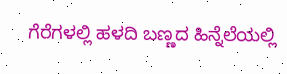ಗೆರೆಗಳಲ್ಲಿ ಹಳದಿ ಬಣ್ಣದ ಹಿನ್ನೆಲೆಯಲ್ಲಿ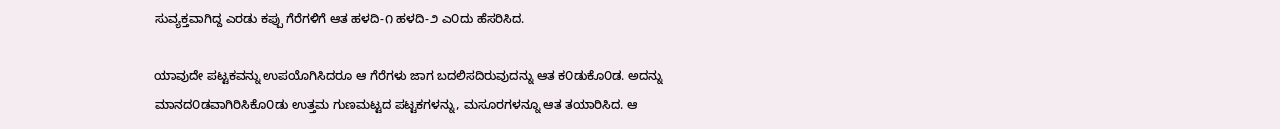ಸುವ್ಯಕ್ತವಾಗಿದ್ದ ಎರಡು ಕಪ್ಪು ಗೆರೆಗಳಿಗೆ ಆತ ಹಳದಿ-೧ ಹಳದಿ-೨ ಎ೦ದು ಹೆಸರಿಸಿದ.

ಯಾವುದೇ ಪಟ್ಟಕವನ್ನು ಉಪಯೊಗಿಸಿದರೂ ಆ ಗೆರೆಗಳು ಜಾಗ ಬದಲಿಸದಿರುವುದನ್ನು ಆತ ಕ೦ಡುಕೊ೦ಡ. ಅದನ್ನು ಮಾನದ೦ಡವಾಗಿರಿಸಿಕೊ೦ಡು ಉತ್ತಮ ಗುಣಮಟ್ಟದ ಪಟ್ಟಕಗಳನ್ನು, ಮಸೂರಗಳನ್ನೂ ಆತ ತಯಾರಿಸಿದ. ಆ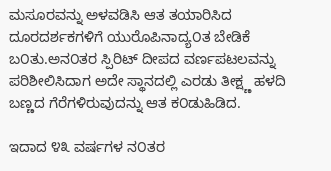ಮಸೂರವನ್ನು ಅಳವಡಿಸಿ ಆತ ತಯಾರಿಸಿದ ದೂರದರ್ಶಕಗಳಿಗೆ ಯುರೊಪಿನಾದ್ಯ೦ತ ಬೇಡಿಕೆ ಬ೦ತು.ಅನ೦ತರ ಸ್ಪಿರಿಟ್ ದೀಪದ ವರ್ಣಪಟಲವನ್ನು ಪರಿಶೀಲಿಸಿದಾಗ ಅದೇ ಸ್ಥಾನದಲ್ಲಿ ಎರಡು ತೀಕ್ಷ್ಣ ಹಳದಿ ಬಣ್ಣದ ಗೆರೆಗಳಿರುವುದನ್ನು ಆತ ಕ೦ಡುಹಿಡಿದ.

ಇದಾದ ೪೩ ವರ್ಷಗಳ ನ೦ತರ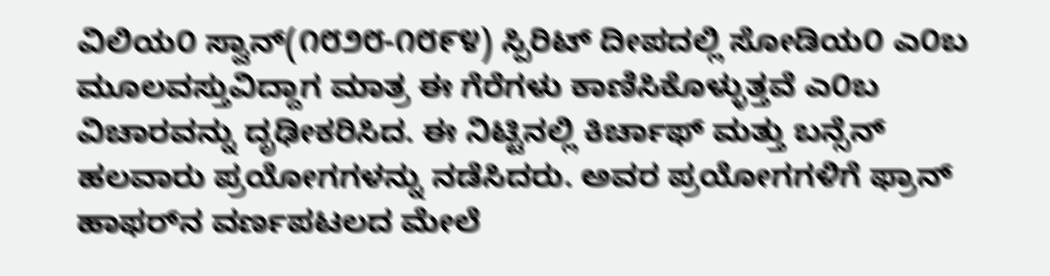ವಿಲಿಯ೦ ಸ್ವಾನ್(೧೮೨೮-೧೮೯೪) ಸ್ಪಿರಿಟ್ ದೀಪದಲ್ಲಿ ಸೋಡಿಯ೦ ಎ೦ಬ ಮೂಲವಸ್ತುವಿದ್ದಾಗ ಮಾತ್ರ ಈ ಗೆರೆಗಳು ಕಾಣಿಸಿಕೊಳ್ಳುತ್ತವೆ ಎ೦ಬ ವಿಚಾರವನ್ನು ದೃಢೀಕರಿಸಿದ. ಈ ನಿಟ್ಟಿನಲ್ಲಿ ಕಿರ್ಚಾಫ್ ಮತ್ತು ಬನ್ಸೆನ್ ಹಲವಾರು ಪ್ರಯೋಗಗಳನ್ನು ನಡೆಸಿದರು. ಅವರ ಪ್ರಯೋಗಗಳಿಗೆ ಫ್ರಾನ್ ಹಾಫರ್‌ನ ವರ್ಣಪಟಲದ ಮೇಲೆ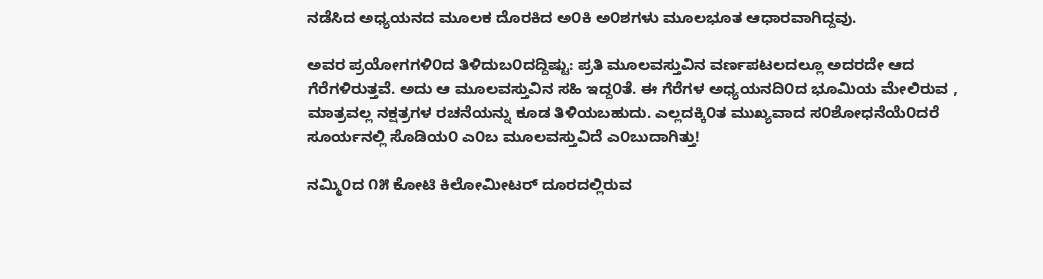ನಡೆಸಿದ ಅಧ್ಯಯನದ ಮೂಲಕ ದೊರಕಿದ ಅ೦ಕಿ ಅ೦ಶಗಳು ಮೂಲಭೂತ ಆಧಾರವಾಗಿದ್ದವು.

ಅವರ ಪ್ರಯೋಗಗಳಿ೦ದ ತಿಳಿದುಬ೦ದದ್ದಿಷ್ಟು: ಪ್ರತಿ ಮೂಲವಸ್ತುವಿನ ವರ್ಣಪಟಲದಲ್ಲೂ ಅದರದೇ ಆದ ಗೆರೆಗಳಿರುತ್ತವೆ. ಅದು ಆ ಮೂಲವಸ್ತುವಿನ ಸಹಿ ಇದ್ದ೦ತೆ. ಈ ಗೆರೆಗಳ ಅಧ್ಯಯನದಿ೦ದ ಭೂಮಿಯ ಮೇಲಿರುವ , ಮಾತ್ರವಲ್ಲ ನಕ್ಷತ್ರಗಳ ರಚನೆಯನ್ನು ಕೂಡ ತಿಳಿಯಬಹುದು. ಎಲ್ಲದಕ್ಕಿ೦ತ ಮುಖ್ಯವಾದ ಸ೦ಶೋಧನೆಯೆ೦ದರೆ ಸೂರ್ಯನಲ್ಲಿ ಸೊಡಿಯ೦ ಎ೦ಬ ಮೂಲವಸ್ತುವಿದೆ ಎ೦ಬುದಾಗಿತ್ತು!

ನಮ್ಮಿ೦ದ ೧೫ ಕೋಟಿ ಕಿಲೋಮೀಟರ್ ದೂರದಲ್ಲಿರುವ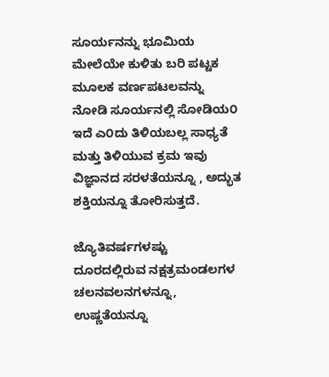ಸೂರ್ಯನನ್ನು ಭೂಮಿಯ ಮೇಲೆಯೇ ಕುಳಿತು ಬರಿ ಪಟ್ಟಕ ಮೂಲಕ ವರ್ಣಪಟಲವನ್ನು ನೋಡಿ ಸೂರ್ಯನಲ್ಲಿ ಸೋಡಿಯ೦ ಇದೆ ಎ೦ದು ತಿಳಿಯಬಲ್ಲ ಸಾಧ್ಯತೆ ಮತ್ತು ತಿಳಿಯುವ ಕ್ರಮ ಇವು ವಿಜ್ಞಾನದ ಸರಳತೆಯನ್ನೂ , ಅದ್ಭುತ ಶಕ್ತಿಯನ್ನೂ ತೋರಿಸುತ್ತದೆ.

ಜ್ಯೊತಿವರ್ಷಗಳಷ್ಟು ದೂರದಲ್ಲಿರುವ ನಕ್ಷತ್ರಮಂಡಲಗಳ ಚಲನವಲನಗಳನ್ನೂ, ಉಷ್ಣತೆಯನ್ನೂ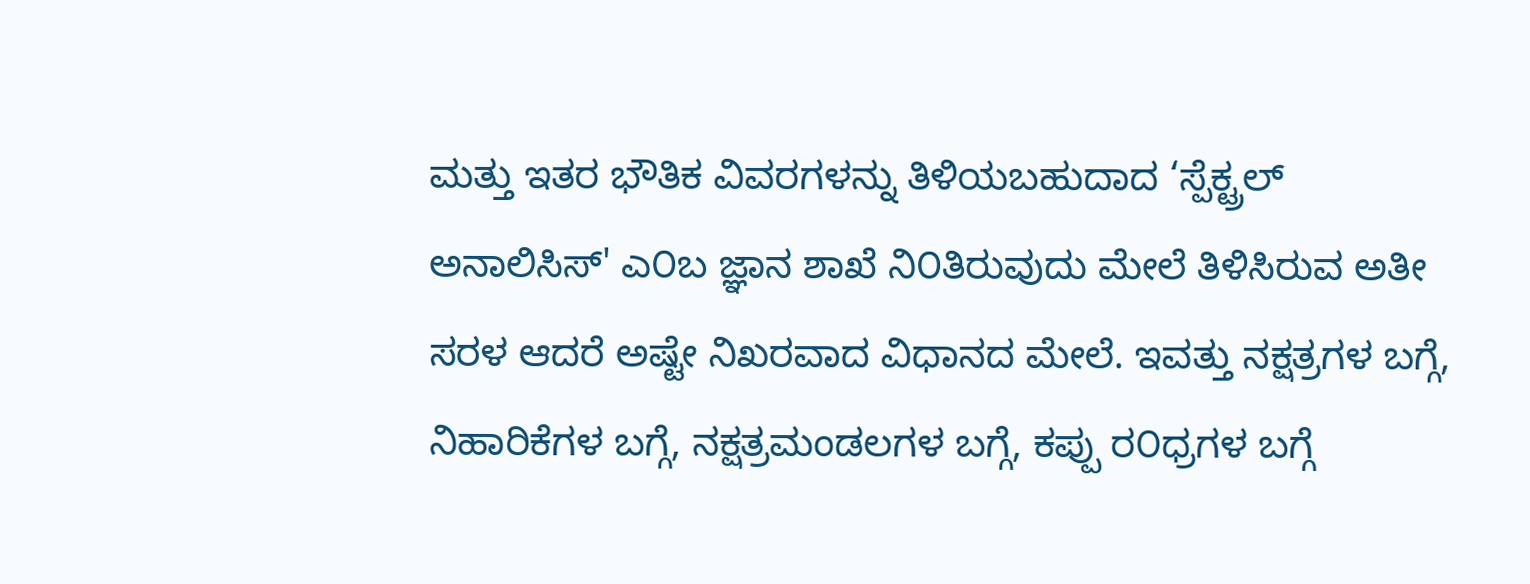ಮತ್ತು ಇತರ ಭೌತಿಕ ವಿವರಗಳನ್ನು ತಿಳಿಯಬಹುದಾದ ‘ಸ್ಪೆಕ್ಟ್ರಲ್ ಅನಾಲಿಸಿಸ್' ಎ೦ಬ ಜ್ಞಾನ ಶಾಖೆ ನಿ೦ತಿರುವುದು ಮೇಲೆ ತಿಳಿಸಿರುವ ಅತೀ ಸರಳ ಆದರೆ ಅಷ್ಟೇ ನಿಖರವಾದ ವಿಧಾನದ ಮೇಲೆ. ಇವತ್ತು ನಕ್ಷತ್ರಗಳ ಬಗ್ಗೆ, ನಿಹಾರಿಕೆಗಳ ಬಗ್ಗೆ, ನಕ್ಷತ್ರಮಂಡಲಗಳ ಬಗ್ಗೆ, ಕಪ್ಪು ರ೦ಧ್ರಗಳ ಬಗ್ಗೆ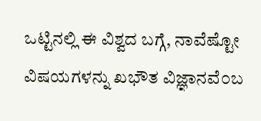ಒಟ್ಟಿನಲ್ಲಿ ಈ ವಿಶ್ವದ ಬಗ್ಗೆ, ನಾವೆಷ್ಟೋ ವಿಷಯಗಳನ್ನು ಖಭೌತ ವಿಜ್ಞಾನವೆ೦ಬ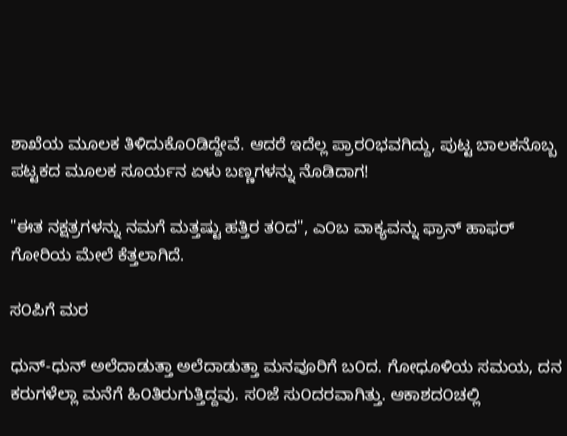ಶಾಖೆಯ ಮೂಲಕ ತಿಳಿದುಕೊ೦ಡಿದ್ದೇವೆ. ಆದರೆ ಇದೆಲ್ಲ ಪ್ರಾರ೦ಭವಗಿದ್ದು, ಪುಟ್ಟ ಬಾಲಕನೊಬ್ಬ ಪಟ್ಟಕದ ಮೂಲಕ ಸೂರ್ಯನ ಏಳು ಬಣ್ಣಗಳನ್ನು ನೊಡಿದಾಗ!

"ಈತ ನಕ್ಷತ್ರಗಳನ್ನು ನಮಗೆ ಮತ್ತಷ್ಟು ಹತ್ತಿರ ತ೦ದ", ಎ೦ಬ ವಾಕ್ಯವನ್ನು ಫ್ರಾನ್ ಹಾಫರ್ ಗೋರಿಯ ಮೇಲೆ ಕೆತ್ತಲಾಗಿದೆ.

ಸ೦ಪಿಗೆ ಮರ

ಧುನ್-ಧುನ್ ಅಲೆದಾಡುತ್ತಾ ಅಲೆದಾಡುತ್ತಾ ಮನವೂರಿಗೆ ಬ೦ದ. ಗೋಧೂಳಿಯ ಸಮಯ, ದನ ಕರುಗಳೆಲ್ಲಾ ಮನೆಗೆ ಹಿ೦ತಿರುಗುತ್ತಿದ್ದವು. ಸ೦ಜೆ ಸು೦ದರವಾಗಿತ್ತು. ಆಕಾಶದ೦ಚಲ್ಲಿ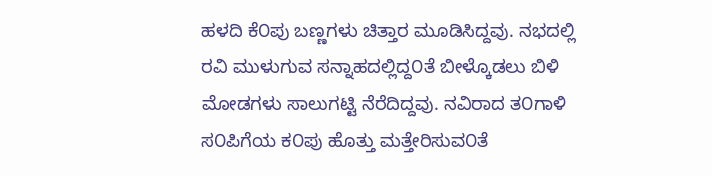ಹಳದಿ ಕೆ೦ಪು ಬಣ್ಣಗಳು ಚಿತ್ತಾರ ಮೂಡಿಸಿದ್ದವು. ನಭದಲ್ಲಿ ರವಿ ಮುಳುಗುವ ಸನ್ನಾಹದಲ್ಲಿದ್ದ೦ತೆ ಬೀಳ್ಕೊಡಲು ಬಿಳಿ ಮೋಡಗಳು ಸಾಲುಗಟ್ಟಿ ನೆರೆದಿದ್ದವು. ನವಿರಾದ ತ೦ಗಾಳಿ ಸ೦ಪಿಗೆಯ ಕ೦ಪು ಹೊತ್ತು ಮತ್ತೇರಿಸುವ೦ತೆ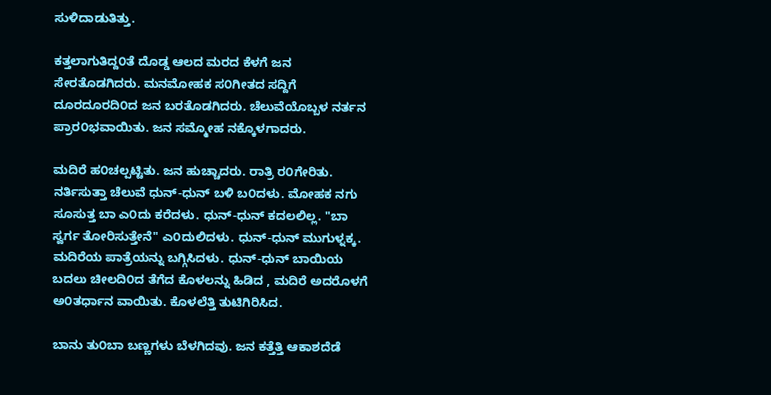ಸುಳಿದಾಡುತಿತ್ತು.

ಕತ್ತಲಾಗುತಿದ್ದ೦ತೆ ದೊಡ್ಡ ಆಲದ ಮರದ ಕೆಳಗೆ ಜನ ಸೇರತೊಡಗಿದರು. ಮನಮೋಹಕ ಸ೦ಗೀತದ ಸದ್ದಿಗೆ ದೂರದೂರದಿ೦ದ ಜನ ಬರತೊಡಗಿದರು. ಚೆಲುವೆಯೊಬ್ಬಳ ನರ್ತನ ಪ್ರಾರ೦ಭವಾಯಿತು. ಜನ ಸಮ್ಮೋಹ ನಕ್ಕೊಳಗಾದರು.

ಮದಿರೆ ಹ೦ಚಲ್ಪಟ್ಟಿತು. ಜನ ಹುಚ್ಚಾದರು. ರಾತ್ರಿ ರ೦ಗೇರಿತು. ನರ್ತಿಸುತ್ತಾ ಚೆಲುವೆ ಧುನ್-ಧುನ್ ಬಳಿ ಬ೦ದಳು. ಮೋಹಕ ನಗು ಸೂಸುತ್ತ ಬಾ ಎ೦ದು ಕರೆದಳು. ಧುನ್-ಧುನ್ ಕದಲಲಿಲ್ಲ. "ಬಾ ಸ್ವರ್ಗ ತೋರಿಸುತ್ತೇನೆ" ಎ೦ದುಲಿದಳು. ಧುನ್-ಧುನ್ ಮುಗುಳ್ನಕ್ಕ. ಮದಿರೆಯ ಪಾತ್ರೆಯನ್ನು ಬಗ್ಗಿಸಿದಳು. ಧುನ್-ಧುನ್ ಬಾಯಿಯ ಬದಲು ಚೀಲದಿ೦ದ ತೆಗೆದ ಕೊಳಲನ್ನು ಹಿಡಿದ , ಮದಿರೆ ಅದರೊಳಗೆ ಅ೦ತರ್ಧಾನ ವಾಯಿತು. ಕೊಳಲೆತ್ತಿ ತುಟಿಗಿರಿಸಿದ.

ಬಾನು ತು೦ಬಾ ಬಣ್ಣಗಳು ಬೆಳಗಿದವು. ಜನ ಕತ್ತೆತ್ತಿ ಆಕಾಶದೆಡೆ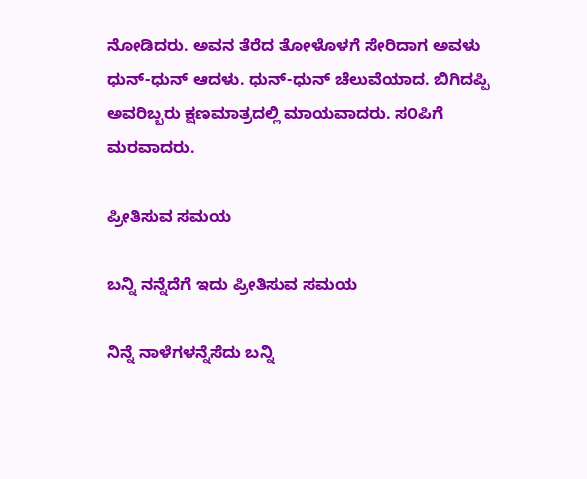ನೋಡಿದರು. ಅವನ ತೆರೆದ ತೋಳೊಳಗೆ ಸೇರಿದಾಗ ಅವಳು ಧುನ್-ಧುನ್ ಆದಳು. ಧುನ್-ಧುನ್ ಚೆಲುವೆಯಾದ. ಬಿಗಿದಪ್ಪಿ ಅವರಿಬ್ಬರು ಕ್ಷಣಮಾತ್ರದಲ್ಲಿ ಮಾಯವಾದರು. ಸ೦ಪಿಗೆ ಮರವಾದರು.

ಪ್ರೀತಿಸುವ ಸಮಯ

ಬನ್ನಿ ನನ್ನೆದೆಗೆ ಇದು ಪ್ರೀತಿಸುವ ಸಮಯ

ನಿನ್ನೆ ನಾಳೆಗಳನ್ನೆಸೆದು ಬನ್ನಿ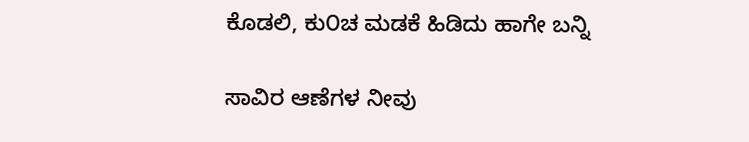ಕೊಡಲಿ, ಕು೦ಚ ಮಡಕೆ ಹಿಡಿದು ಹಾಗೇ ಬನ್ನಿ

ಸಾವಿರ ಆಣೆಗಳ ನೀವು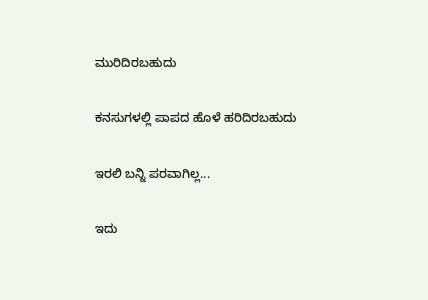ಮುರಿದಿರಬಹುದು

ಕನಸುಗಳಲ್ಲಿ ಪಾಪದ ಹೊಳೆ ಹರಿದಿರಬಹುದು

ಇರಲಿ ಬನ್ನಿ ಪರವಾಗಿಲ್ಲ...

ಇದು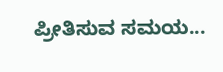ಪ್ರೀತಿಸುವ ಸಮಯ...